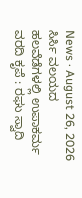News · August 26, 2026
ಸಿರ್ಸಿ ವಲಯದ ಹಲವೆಡೆಗಳಲ್ಲಿ ಉಪಾಕರ್ಮ
ವರದಿ ಕೃಪೆ : ರಘು ಸ್ವಾದಿ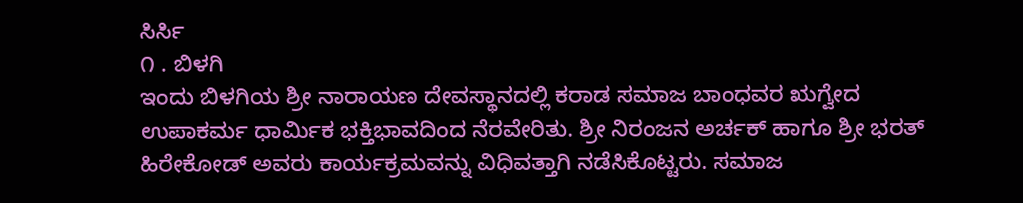ಸಿರ್ಸಿ
೧ . ಬಿಳಗಿ
ಇಂದು ಬಿಳಗಿಯ ಶ್ರೀ ನಾರಾಯಣ ದೇವಸ್ಥಾನದಲ್ಲಿ ಕರಾಡ ಸಮಾಜ ಬಾಂಧವರ ಋಗ್ವೇದ ಉಪಾಕರ್ಮ ಧಾರ್ಮಿಕ ಭಕ್ತಿಭಾವದಿಂದ ನೆರವೇರಿತು. ಶ್ರೀ ನಿರಂಜನ ಅರ್ಚಕ್ ಹಾಗೂ ಶ್ರೀ ಭರತ್ ಹಿರೇಕೋಡ್ ಅವರು ಕಾರ್ಯಕ್ರಮವನ್ನು ವಿಧಿವತ್ತಾಗಿ ನಡೆಸಿಕೊಟ್ಟರು. ಸಮಾಜ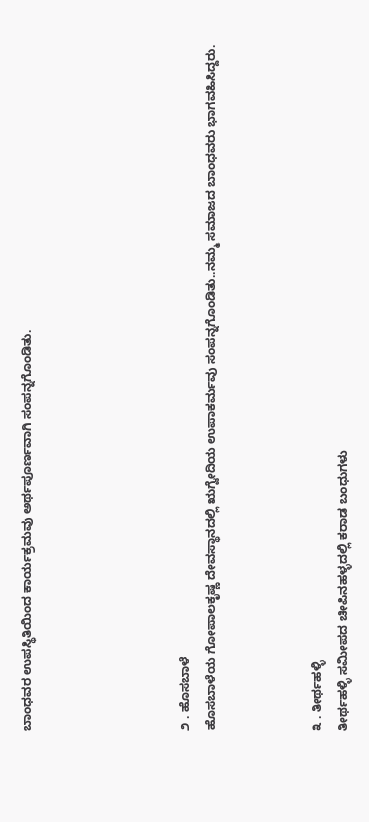ಬಾಂಧವರ ಉಪಸ್ಥಿತಿಯಿಂದ ಕಾರ್ಯಕ್ರಮವು ಅರ್ಥಪೂರ್ಣವಾಗಿ ಸಂಪನ್ನಗೊಂಡಿತು.





೨ . ಹೊಸಬಾಳೆ
ಹೊಸಬಾಳೆಯ ಗೋಪಾಲಕೃಷ್ಣ ದೇವಸ್ಥಾನದಲ್ಲಿ ಋಗ್ವೇದಿಯ ಉಪಾಕರ್ಮವು ಸಂಪನ್ನಗೊಂಡಿತು..ನಮ್ಮ ಸಮಾಜದ ಬಾಂಧವರು ಭಾಗವಹಿಸಿದ್ದರು.



೩ . ತೀರ್ಥಹಳ್ಳಿ
ತೀರ್ಥಹಳ್ಳಿ ಸಮೀಪದ ಚೀಪಿನಹಳ್ಳದಲ್ಲಿ ಕರಾಡ ಬಂಧುಗಳು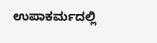ಉಪಾಕರ್ಮದಲ್ಲಿ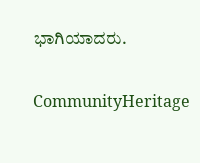ಭಾಗಿಯಾದರು.

CommunityHeritage